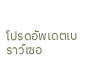โปรดอัพเดตเบราว์เซอ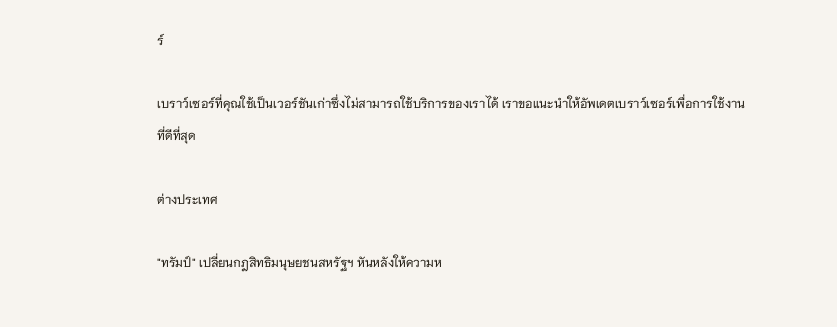ร์

เบราว์เซอร์ที่คุณใช้เป็นเวอร์ชันเก่าซึ่งไม่สามารถใช้บริการของเราได้ เราขอแนะนำให้อัพเดตเบราว์เซอร์เพื่อการใช้งานที่ดีที่สุด

ต่างประเทศ

"ทรัมป์" เปลี่ยนกฎสิทธิมนุษยชนสหรัฐฯ หันหลังให้ความห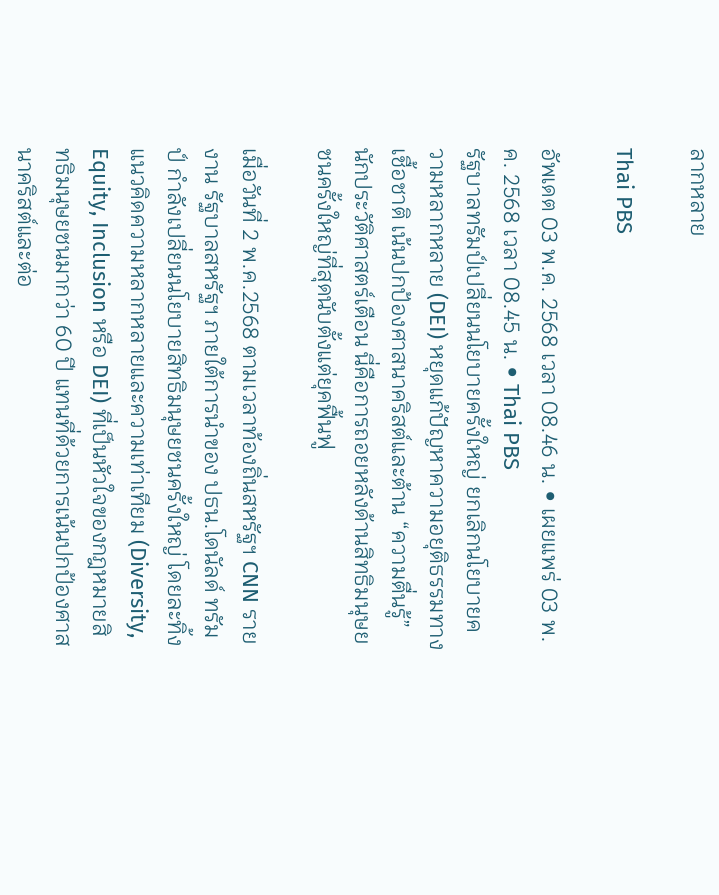ลากหลาย

Thai PBS

อัพเดต 03 พ.ค. 2568 เวลา 08.46 น. • เผยแพร่ 03 พ.ค. 2568 เวลา 08.45 น. • Thai PBS
รัฐบาลทรัมป์เปลี่ยนนโยบายครั้งใหญ่ ยกเลิกนโยบายความหลากหลาย (DEI) หยุดแก้ปัญหาความอยุติธรรมทางเชื้อชาติ เน้นปกป้องศาสนาคริสต์และต้าน “ความตื่นรู้” นักประวัติศาสตร์เตือน นี่คือการถอยหลังด้านสิทธิมนุษยชนครั้งใหญ่ที่สุดนับตั้งแต่ยุคฟื้นฟู

เมื่อวันที่ 2 พ.ค.2568 ตามเวลาท้องถิ่นสหรัฐฯ CNN รายงาน รัฐบาลสหรัฐฯ ภายใต้การนำของ ปธน.โดนัลด์ ทรัมป์ กำลังเปลี่ยนนโยบายสิทธิมนุษยชนครั้งใหญ่ โดยละทิ้งแนวคิดความหลากหลายและความเท่าเทียม (Diversity, Equity, Inclusion หรือ DEI) ที่เป็นหัวใจของกฎหมายสิทธิมนุษยชนมากว่า 60 ปี แทนที่ด้วยการเน้นปกป้องศาสนาคริสต์และต่อ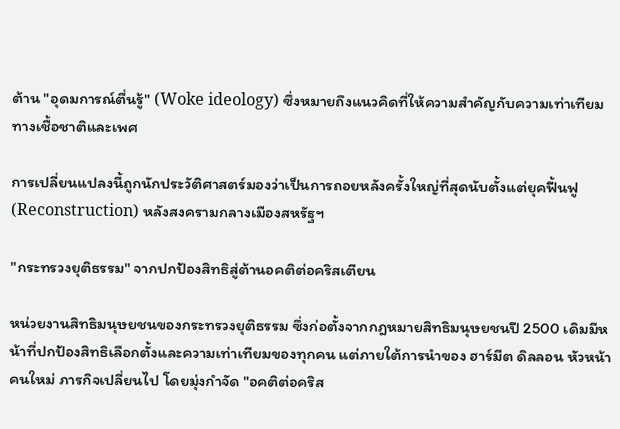ต้าน "อุดมการณ์ตื่นรู้" (Woke ideology) ซึ่งหมายถึงแนวคิดที่ให้ความสำคัญกับความเท่าเทียมทางเชื้อชาติและเพศ

การเปลี่ยนแปลงนี้ถูกนักประวัติศาสตร์มองว่าเป็นการถอยหลังครั้งใหญ่ที่สุดนับตั้งแต่ยุคฟื้นฟู (Reconstruction) หลังสงครามกลางเมืองสหรัฐฯ

"กระทรวงยุติธรรม" จากปกป้องสิทธิสู่ต้านอคติต่อคริสเตียน

หน่วยงานสิทธิมนุษยชนของกระทรวงยุติธรรม ซึ่งก่อตั้งจากกฎหมายสิทธิมนุษยชนปี 2500 เดิมมีหน้าที่ปกป้องสิทธิเลือกตั้งและความเท่าเทียมของทุกคน แต่ภายใต้การนำของ ฮาร์มีต ดิลลอน หัวหน้าคนใหม่ ภารกิจเปลี่ยนไป โดยมุ่งกำจัด "อคติต่อคริส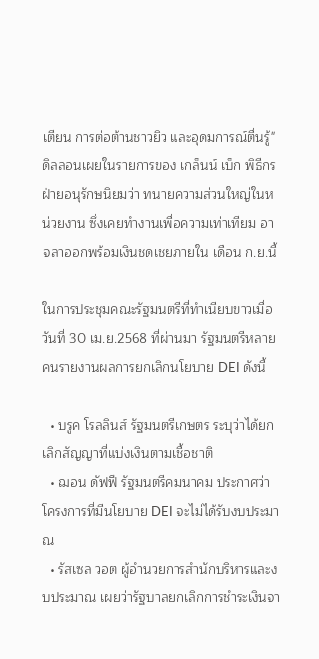เตียน การต่อต้านชาวยิว และอุดมการณ์ตื่นรู้" ดิลลอนเผยในรายการของ เกล็นน์ เบ็ก พิธีกรฝ่ายอนุรักษนิยมว่า ทนายความส่วนใหญ่ในหน่วยงาน ซึ่งเคยทำงานเพื่อความเท่าเทียม อาจลาออกพร้อมเงินชดเชยภายใน เดือน ก.ย.นี้

ในการประชุมคณะรัฐมนตรีที่ทำเนียบขาวเมื่อวันที่ 30 เม.ย.2568 ที่ผ่านมา รัฐมนตรีหลายคนรายงานผลการยกเลิกนโยบาย DEI ดังนี้

  • บรูค โรลลินส์ รัฐมนตรีเกษตร ระบุว่าได้ยกเลิกสัญญาที่แบ่งเงินตามเชื้อชาติ
  • ฌอน ดัฟฟี รัฐมนตรีคมนาคม ประกาศว่าโครงการที่มีนโยบาย DEI จะไม่ได้รับงบประมาณ
  • รัสเซล วอต ผู้อำนวยการสำนักบริหารและงบประมาณ เผยว่ารัฐบาลยกเลิกการชำระเงินจา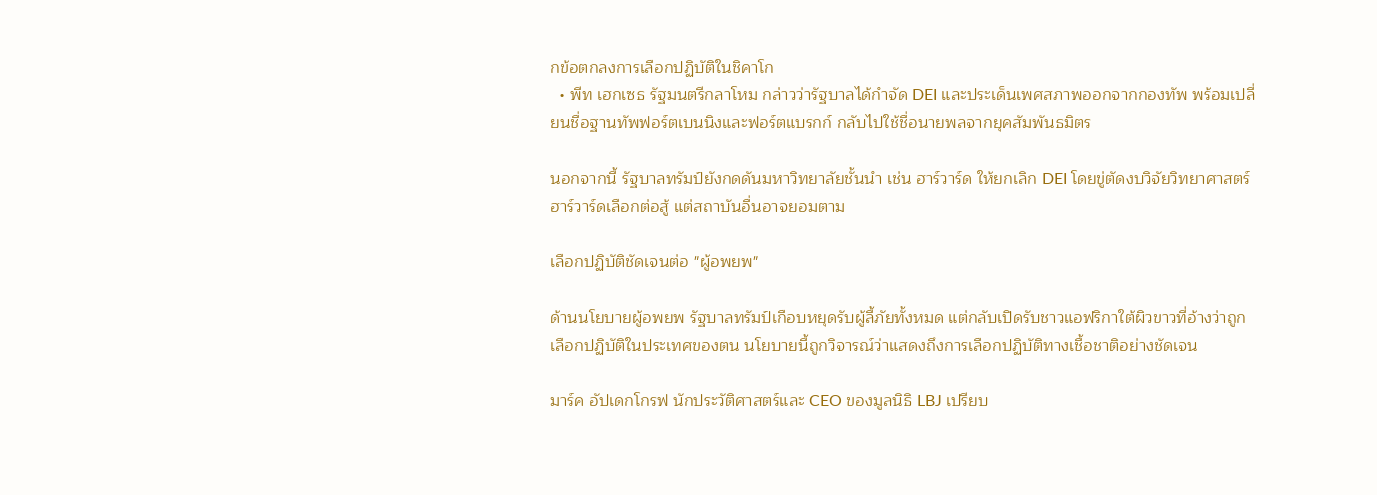กข้อตกลงการเลือกปฏิบัติในชิคาโก
  • พีท เฮกเซธ รัฐมนตรีกลาโหม กล่าวว่ารัฐบาลได้กำจัด DEI และประเด็นเพศสภาพออกจากกองทัพ พร้อมเปลี่ยนชื่อฐานทัพฟอร์ตเบนนิงและฟอร์ตแบรกก์ กลับไปใช้ชื่อนายพลจากยุคสัมพันธมิตร

นอกจากนี้ รัฐบาลทรัมป์ยังกดดันมหาวิทยาลัยชั้นนำ เช่น ฮาร์วาร์ด ให้ยกเลิก DEI โดยขู่ตัดงบวิจัยวิทยาศาสตร์ ฮาร์วาร์ดเลือกต่อสู้ แต่สถาบันอื่นอาจยอมตาม

เลือกปฏิบัติชัดเจนต่อ "ผู้อพยพ"

ด้านนโยบายผู้อพยพ รัฐบาลทรัมป์เกือบหยุดรับผู้ลี้ภัยทั้งหมด แต่กลับเปิดรับชาวแอฟริกาใต้ผิวขาวที่อ้างว่าถูกเลือกปฏิบัติในประเทศของตน นโยบายนี้ถูกวิจารณ์ว่าแสดงถึงการเลือกปฏิบัติทางเชื้อชาติอย่างชัดเจน

มาร์ค อัปเดกโกรฟ นักประวัติศาสตร์และ CEO ของมูลนิธิ LBJ เปรียบ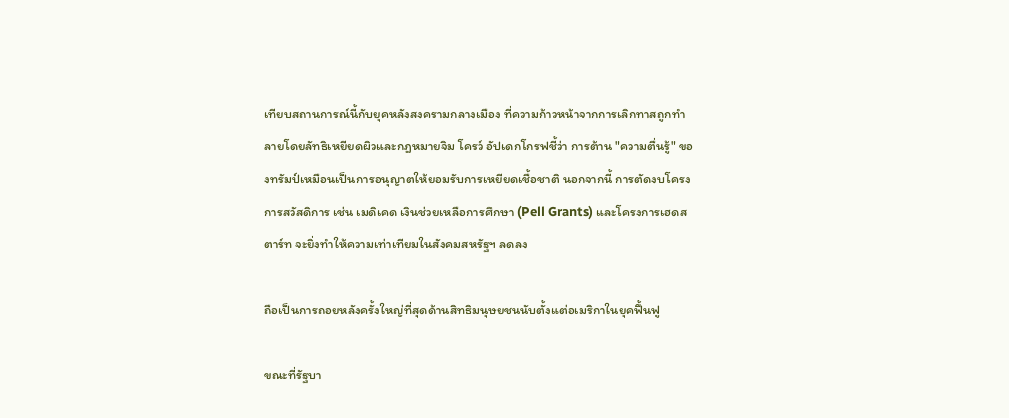เทียบสถานการณ์นี้กับยุคหลังสงครามกลางเมือง ที่ความก้าวหน้าจากการเลิกทาสถูกทำลายโดยลัทธิเหยียดผิวและกฎหมายจิม โครว์ อัปเดกโกรฟชี้ว่า การต้าน "ความตื่นรู้" ของทรัมป์เหมือนเป็นการอนุญาตให้ยอมรับการเหยียดเชื้อชาติ นอกจากนี้ การตัดงบโครงการสวัสดิการ เช่น เมดิเคด เงินช่วยเหลือการศึกษา (Pell Grants) และโครงการเฮดสตาร์ท จะยิ่งทำให้ความเท่าเทียมในสังคมสหรัฐฯ ลดลง

ถือเป็นการถอยหลังครั้งใหญ่ที่สุดด้านสิทธิมนุษยชนนับตั้งแต่อเมริกาในยุคฟื้นฟู

ขณะที่รัฐบา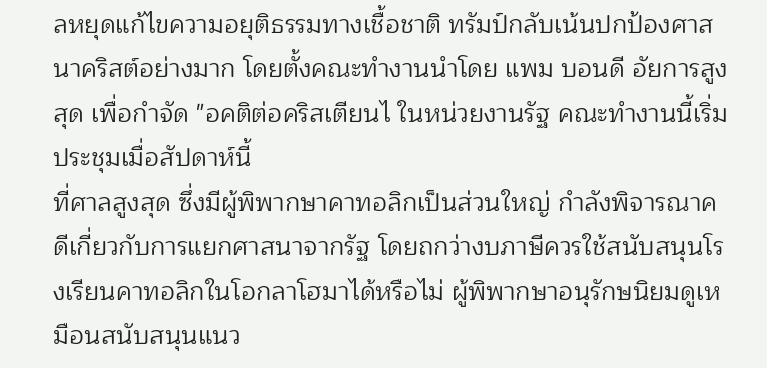ลหยุดแก้ไขความอยุติธรรมทางเชื้อชาติ ทรัมป์กลับเน้นปกป้องศาสนาคริสต์อย่างมาก โดยตั้งคณะทำงานนำโดย แพม บอนดี อัยการสูงสุด เพื่อกำจัด "อคติต่อคริสเตียนไ ในหน่วยงานรัฐ คณะทำงานนี้เริ่มประชุมเมื่อสัปดาห์นี้
ที่ศาลสูงสุด ซึ่งมีผู้พิพากษาคาทอลิกเป็นส่วนใหญ่ กำลังพิจารณาคดีเกี่ยวกับการแยกศาสนาจากรัฐ โดยถกว่างบภาษีควรใช้สนับสนุนโรงเรียนคาทอลิกในโอกลาโฮมาได้หรือไม่ ผู้พิพากษาอนุรักษนิยมดูเหมือนสนับสนุนแนว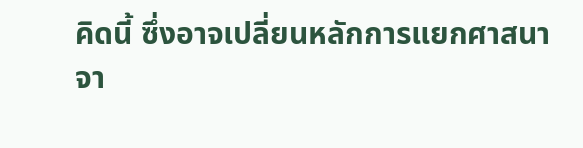คิดนี้ ซึ่งอาจเปลี่ยนหลักการแยกศาสนาจา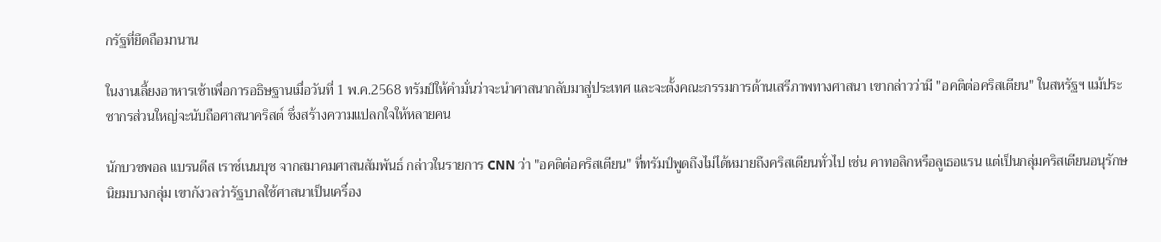กรัฐที่ยึดถือมานาน

ในงานเลี้ยงอาหารเช้าเพื่อการอธิษฐานเมื่อวันที่ 1 พ.ค.2568 ทรัมป์ให้คำมั่นว่าจะนำศาสนากลับมาสู่ประเทศ และจะตั้งคณะกรรมการด้านเสรีภาพทางศาสนา เขากล่าวว่ามี "อคติต่อคริสเตียน" ในสหรัฐฯ แม้ประชากรส่วนใหญ่จะนับถือศาสนาคริสต์ ซึ่งสร้างความแปลกใจให้หลายคน

นักบวชพอล แบรนดีส เราช์เนนบุช จากสมาคมศาสนสัมพันธ์ กล่าวในรายการ CNN ว่า "อคติต่อคริสเตียน" ที่ทรัมป์พูดถึงไม่ได้หมายถึงคริสเตียนทั่วไป เช่น คาทอลิกหรือลูเธอแรน แต่เป็นกลุ่มคริสเตียนอนุรักษนิยมบางกลุ่ม เขากังวลว่ารัฐบาลใช้ศาสนาเป็นเครื่อง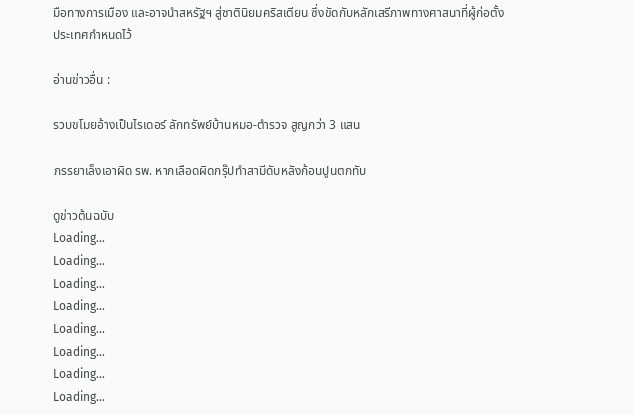มือทางการเมือง และอาจนำสหรัฐฯ สู่ชาตินิยมคริสเตียน ซึ่งขัดกับหลักเสรีภาพทางศาสนาที่ผู้ก่อตั้งประเทศกำหนดไว้

อ่านข่าวอื่น :

รวบขโมยอ้างเป็นไรเดอร์ ลักทรัพย์บ้านหมอ-ตำรวจ สูญกว่า 3 แสน

ภรรยาเล็งเอาผิด รพ. หากเลือดผิดกรุ๊ปทำสามีดับหลังก้อนปูนตกทับ

ดูข่าวต้นฉบับ
Loading...
Loading...
Loading...
Loading...
Loading...
Loading...
Loading...
Loading...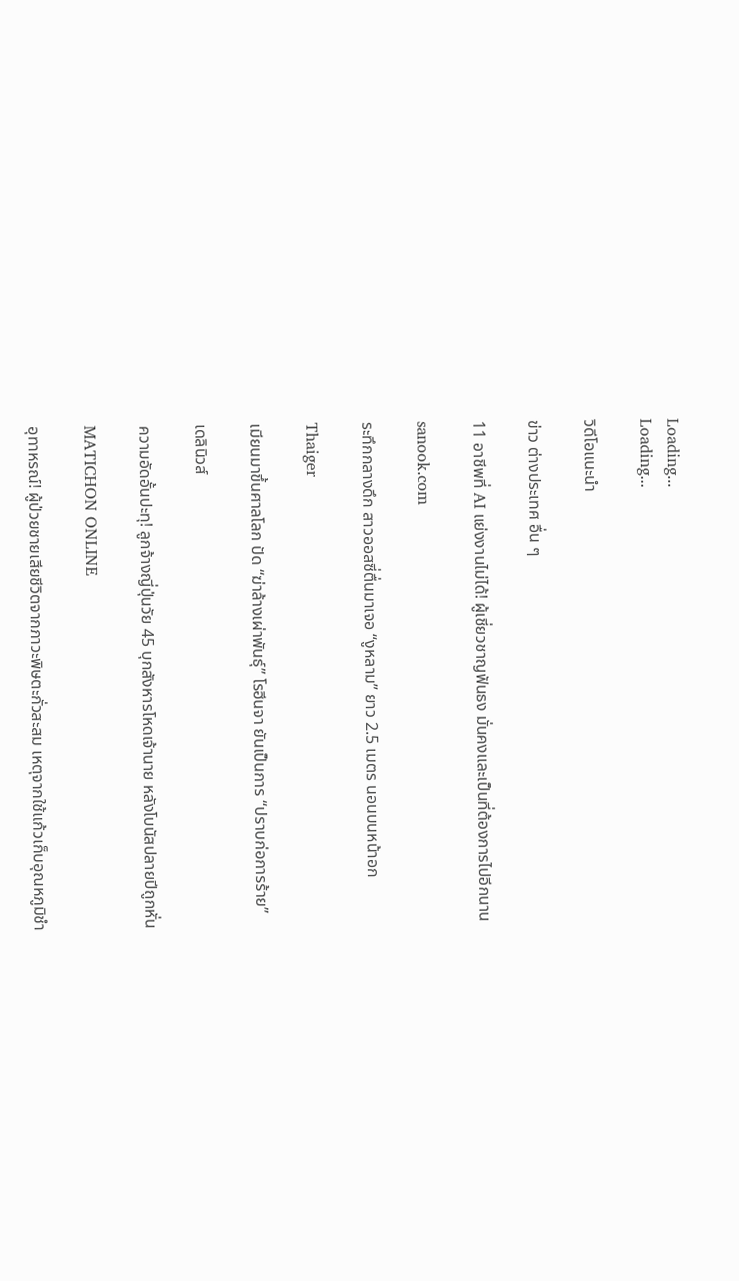Loading...
Loading...

วิดีโอแนะนำ

ข่าว ต่างประเทศ อื่น ๆ

11 อาชีพที่ AI แย่งงานไม่ได้! ผู้เชี่ยวชาญฟันธง มั่นคงและเป็นที่ต้องการไปอีกนาน

sanook.com

ระทึกกลางดึก สาวออสซี่ตื่นมาเจอ “งูหลาม” ยาว 2.5 เมตร นอนบนหน้าอก

Thaiger

เมียนมาขึ้นศาลโลก ปัด “ฆ่าล้างเผ่าพันธุ์” โรฮีนจา ยันเป็นการ “ปราบก่อการร้าย”

เดลินิวส์

ความอัดอั้นปะทุ! ลูกจ้างญี่ปุ่นวัย 45 บุกสังหารโหดเจ้านาย หลังโบนัสปลายปีถูกหั่น

MATICHON ONLINE

อุทาหรณ์! ผู้ป่วยชายเสียชีวิตจากภาวะพิษตะกั่วสะสม เหตุจากใช้แก้วเก็บอุณหภูมิชำ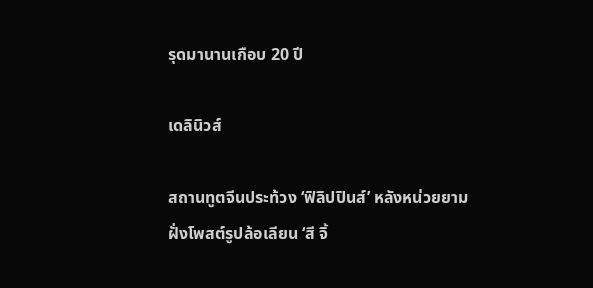รุดมานานเกือบ 20 ปี

เดลินิวส์

สถานทูตจีนประท้วง ‘ฟิลิปปินส์’ หลังหน่วยยามฝั่งโพสต์รูปล้อเลียน ‘สี จิ้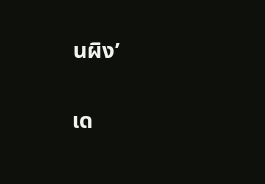นผิง’

เด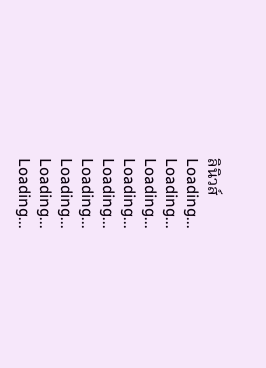ลินิวส์
Loading...
Loading...
Loading...
Loading...
Loading...
Loading...
Loading...
Loading...
Loading...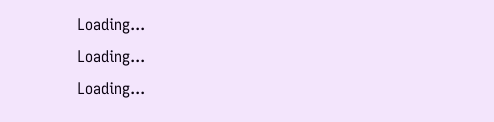Loading...
Loading...
Loading...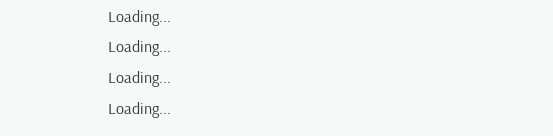Loading...
Loading...
Loading...
Loading...